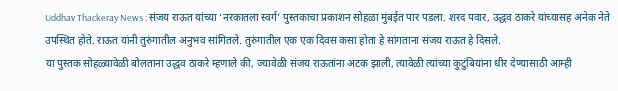Uddhav Thackeray News : संजय राऊत यांच्या ‘नरकातला स्वर्ग’ पुस्तकाचा प्रकाशन सोहळा मुंबईत पार पडला. शरद पवार, उद्धव ठाकरे यांच्यासह अनेक नेते उपस्थित होते. राऊत यांनी तुरुंगातील अनुभव सांगितले. तुरुंगातील एक एक दिवस कसा होता हे सांगताना संजय राऊत हे दिसले.
या पुस्तक सोहळ्यावेळी बोलताना उद्धव ठाकरे म्हणाले की, ज्यावेळी संजय राऊतांना अटक झाली, त्यावेळी त्यांच्या कुटुंबियांना धीर देण्यासाठी आम्ही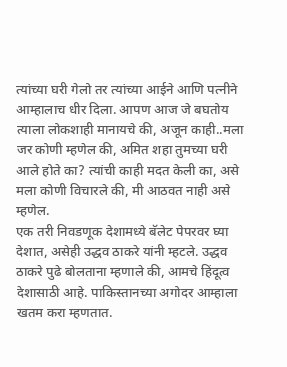त्यांच्या घरी गेलो तर त्यांच्या आईने आणि पत्नीने आम्हालाच धीर दिला. आपण आज जे बघतोय त्याला लोकशाही मानायचे की, अजून काही..मला जर कोणी म्हणेल की, अमित शहा तुमच्या घरी आले होते का? त्यांची काही मदत केली का, असे मला कोणी विचारले की, मी आठवत नाही असे म्हणेल.
एक तरी निवडणूक देशामध्ये बॅलेट पेपरवर घ्या देशात, असेही उद्धव ठाकरे यांनी म्हटले. उद्धव ठाकरे पुढे बोलताना म्हणाले की, आमचे हिंदूत्व देशासाठी आहे. पाकिस्तानच्या अगोदर आम्हाला खतम करा म्हणतात.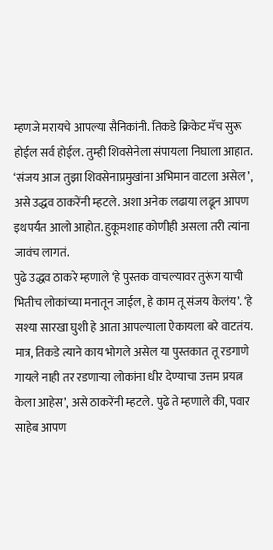म्हणजे मरायचे आपल्या सैनिकांनी. तिकडे क्रिकेट मॅच सुरू होईल सर्व होईल. तुम्ही शिवसेनेला संपायला निघाला आहात. ‘संजय आज तुझा शिवसेनाप्रमुखांना अभिमान वाटला असेल’, असे उद्धव ठाकरेंनी म्हटले. अशा अनेक लढाया लढून आपण इथपर्यंत आलो आहोत. हुकूमशाह कोणीही असला तरी त्यांना जावंच लागतं.
पुढे उद्धव ठाकरे म्हणाले ‘हे पुस्तक वाचल्यावर तुरूंग याची भितीच लोकांच्या मनातून जाईल, हे काम तू संजय केलंय’. ‘हे सश्या सारखा घुशी हे आता आपल्याला ऐकायला बरे वाटतंय. मात्र, तिकडे त्याने काय भोगले असेल या पुस्तकात तू रडगाणे गायले नाही तर रडणाऱ्या लोकांना धीर देण्याचा उत्तम प्रयत्न केला आहेस’, असे ठाकरेंनी म्हटले. पुढे ते म्हणाले की, पवार साहेब आपण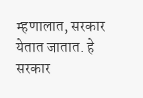म्हणालात, सरकार येतात जातात. हे सरकार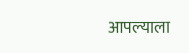आपल्याला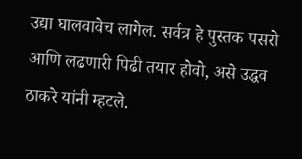उद्या घालवावेच लागेल. सर्वत्र हे पुस्तक पसरो आणि लढणारी पिढी तयार होवो, असे उद्धव ठाकरे यांनी म्हटले.